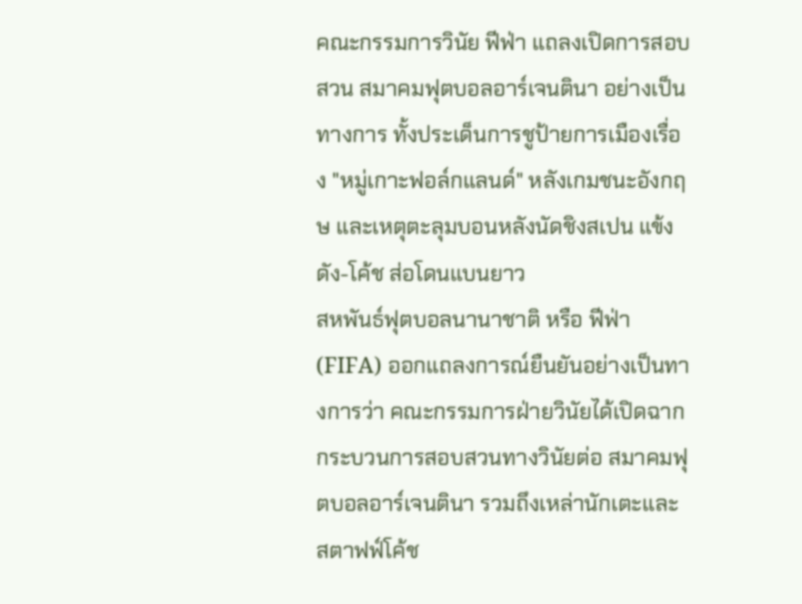คณะกรรมการวินัย ฟีฟ่า แถลงเปิดการสอบสวน สมาคมฟุตบอลอาร์เจนตินา อย่างเป็นทางการ ทั้งประเด็นการชูป้ายการเมืองเรื่อง "หมู่เกาะฟอล์กแลนด์" หลังเกมชนะอังกฤษ และเหตุตะลุมบอนหลังนัดชิงสเปน แข้งดัง-โค้ช ส่อโดนแบนยาว
สหพันธ์ฟุตบอลนานาชาติ หรือ ฟีฟ่า (FIFA) ออกแถลงการณ์ยืนยันอย่างเป็นทางการว่า คณะกรรมการฝ่ายวินัยได้เปิดฉากกระบวนการสอบสวนทางวินัยต่อ สมาคมฟุตบอลอาร์เจนตินา รวมถึงเหล่านักเตะและสตาฟฟ์โค้ช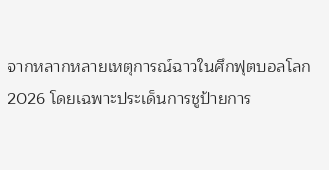จากหลากหลายเหตุการณ์ฉาวในศึกฟุตบอลโลก 2026 โดยเฉพาะประเด็นการชูป้ายการ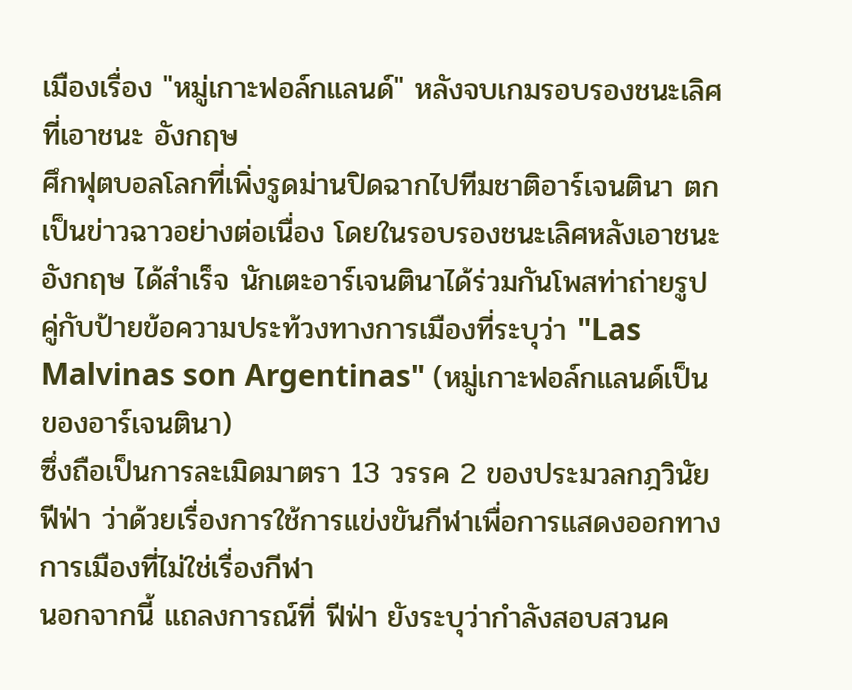เมืองเรื่อง "หมู่เกาะฟอล์กแลนด์" หลังจบเกมรอบรองชนะเลิศที่เอาชนะ อังกฤษ
ศึกฟุตบอลโลกที่เพิ่งรูดม่านปิดฉากไปทีมชาติอาร์เจนตินา ตกเป็นข่าวฉาวอย่างต่อเนื่อง โดยในรอบรองชนะเลิศหลังเอาชนะ อังกฤษ ได้สำเร็จ นักเตะอาร์เจนตินาได้ร่วมกันโพสท่าถ่ายรูปคู่กับป้ายข้อความประท้วงทางการเมืองที่ระบุว่า "Las Malvinas son Argentinas" (หมู่เกาะฟอล์กแลนด์เป็นของอาร์เจนตินา)
ซึ่งถือเป็นการละเมิดมาตรา 13 วรรค 2 ของประมวลกฎวินัยฟีฟ่า ว่าด้วยเรื่องการใช้การแข่งขันกีฬาเพื่อการแสดงออกทางการเมืองที่ไม่ใช่เรื่องกีฬา
นอกจากนี้ แถลงการณ์ที่ ฟีฟ่า ยังระบุว่ากำลังสอบสวนค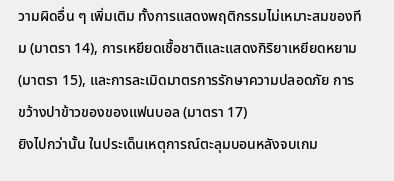วามผิดอื่น ๆ เพิ่มเติม ทั้งการแสดงพฤติกรรมไม่เหมาะสมของทีม (มาตรา 14), การเหยียดเชื้อชาติและแสดงกิริยาเหยียดหยาม (มาตรา 15), และการละเมิดมาตรการรักษาความปลอดภัย การขว้างปาข้าวของของแฟนบอล (มาตรา 17)
ยิงไปกว่านั้น ในประเด็นเหตุการณ์ตะลุมบอนหลังจบเกม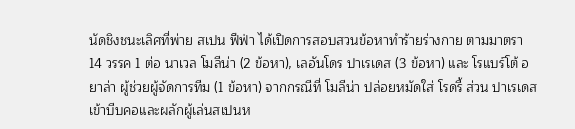นัดชิงชนะเลิศที่พ่าย สเปน ฟีฟ่า ได้เปิดการสอบสวนข้อหาทำร้ายร่างกาย ตามมาตรา 14 วรรค 1 ต่อ นาเวล โมลีน่า (2 ข้อหา), เลอันโดร ปาเรเดส (3 ข้อหา) และ โรแบร์โต้ อยาล่า ผู้ช่วยผู้จัดการทีม (1 ข้อหา) จากกรณีที่ โมลีน่า ปล่อยหมัดใส่ โรดรี้ ส่วน ปาเรเดส เข้าบีบคอและผลักผู้เล่นสเปนห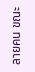ลายคน ขณะ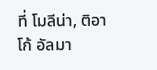ที่ โมลีน่า, ติอาโก้ อัลมา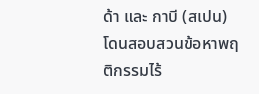ด้า และ กาบี (สเปน) โดนสอบสวนข้อหาพฤติกรรมไร้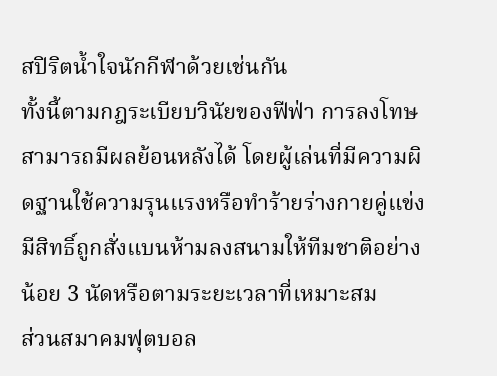สปิริตน้ำใจนักกีฬาด้วยเช่นกัน
ทั้งนี้ตามกฎระเบียบวินัยของฟีฟ่า การลงโทษสามารถมีผลย้อนหลังได้ โดยผู้เล่นที่มีความผิดฐานใช้ความรุนแรงหรือทำร้ายร่างกายคู่แข่ง มีสิทธิ์ถูกสั่งแบนห้ามลงสนามให้ทีมชาติอย่างน้อย 3 นัดหรือตามระยะเวลาที่เหมาะสม
ส่วนสมาคมฟุตบอล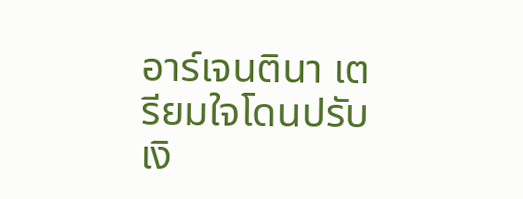อาร์เจนตินา เตรียมใจโดนปรับเงิ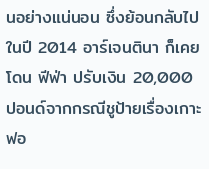นอย่างแน่นอน ซึ่งย้อนกลับไปในปี 2014 อาร์เจนตินา ก็เคยโดน ฟีฟ่า ปรับเงิน 20,000 ปอนด์จากกรณีชูป้ายเรื่องเกาะฟอ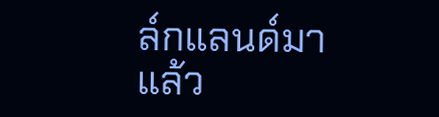ล์กแลนด์มาแล้ว